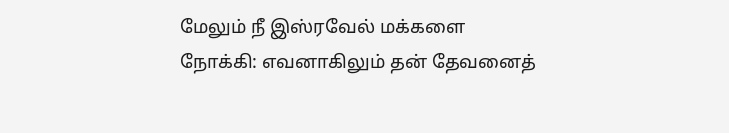மேலும் நீ இஸ்ரவேல் மக்களை நோக்கி: எவனாகிலும் தன் தேவனைத்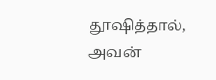தூஷித்தால், அவன்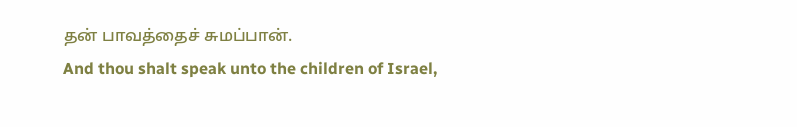தன் பாவத்தைச் சுமப்பான்.
And thou shalt speak unto the children of Israel,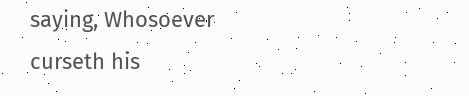saying, Whosoever curseth his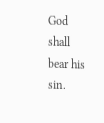God shall bear his sin.